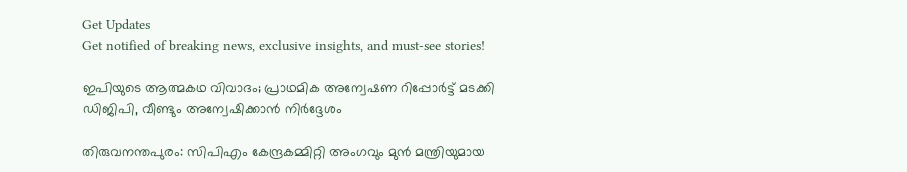Get Updates
Get notified of breaking news, exclusive insights, and must-see stories!

ഇപിയുടെ ആത്മകഥ വിവാദം; പ്രാഥമിക അന്വേഷണ റിപ്പോർട്ട് മടക്കി ഡിജിപി, വീണ്ടും അന്വേഷിക്കാൻ നിർദ്ദേശം

തിരുവനന്തപുരം: സിപിഎം കേന്ദ്രകമ്മിറ്റി അംഗവും മുൻ മന്ത്രിയുമായ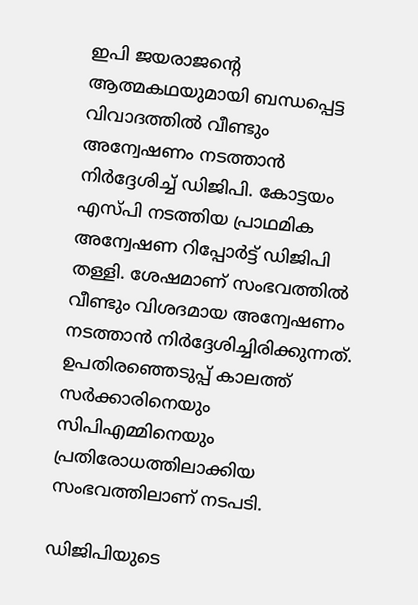ഇപി ജയരാജന്റെ ആത്മകഥയുമായി ബന്ധപ്പെട്ട വിവാദത്തിൽ വീണ്ടും അന്വേഷണം നടത്താൻ നിർദ്ദേശിച്ച് ഡിജിപി. കോട്ടയം എസ്‌പി നടത്തിയ പ്രാഥമിക അന്വേഷണ റിപ്പോർട്ട് ഡിജിപി തള്ളി. ശേഷമാണ് സംഭവത്തിൽ വീണ്ടും വിശദമായ അന്വേഷണം നടത്താൻ നിർദ്ദേശിച്ചിരിക്കുന്നത്. ഉപതിരഞ്ഞെടുപ്പ് കാലത്ത് സർക്കാരിനെയും സിപിഎമ്മിനെയും പ്രതിരോധത്തിലാക്കിയ സംഭവത്തിലാണ് നടപടി.

ഡിജിപിയുടെ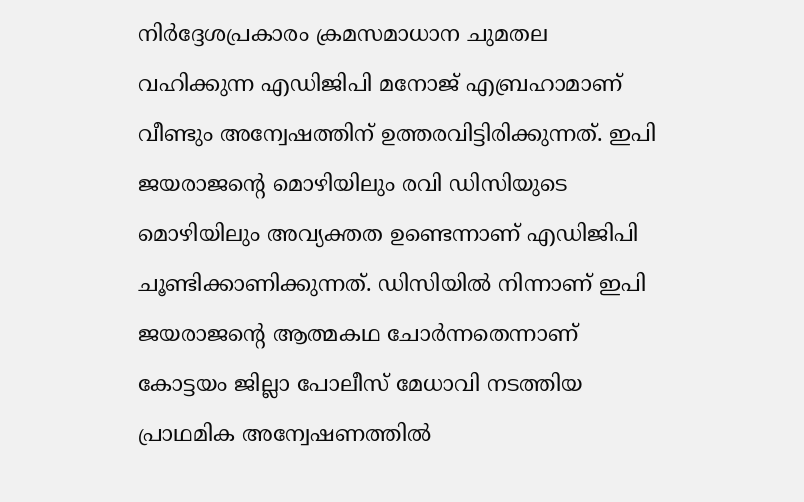നിർദ്ദേശപ്രകാരം ക്രമസമാധാന ചുമതല വഹിക്കുന്ന എഡിജിപി മനോജ് എബ്രഹാമാണ് വീണ്ടും അന്വേഷത്തിന് ഉത്തരവിട്ടിരിക്കുന്നത്. ഇപി ജയരാജന്റെ മൊഴിയിലും രവി ഡിസിയുടെ മൊഴിയിലും അവ്യക്തത ഉണ്ടെന്നാണ് എഡിജിപി ചൂണ്ടിക്കാണിക്കുന്നത്. ഡിസിയിൽ നിന്നാണ് ഇപി ജയരാജന്റെ ആത്മകഥ ചോർന്നതെന്നാണ് കോട്ടയം ജില്ലാ പോലീസ് മേധാവി നടത്തിയ പ്രാഥമിക അന്വേഷണത്തിൽ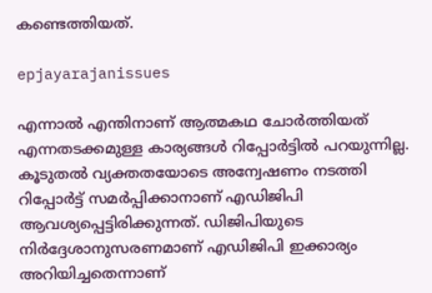കണ്ടെത്തിയത്.

epjayarajanissues

എന്നാൽ എന്തിനാണ് ആത്മകഥ ചോർത്തിയത് എന്നതടക്കമുള്ള കാര്യങ്ങൾ റിപ്പോർട്ടിൽ പറയുന്നില്ല. കൂടുതൽ വ്യക്തതയോടെ അന്വേഷണം നടത്തി റിപ്പോർട്ട് സമർപ്പിക്കാനാണ് എഡിജിപി ആവശ്യപ്പെട്ടിരിക്കുന്നത്. ഡിജിപിയുടെ നിർദ്ദേശാനുസരണമാണ് എഡിജിപി ഇക്കാര്യം അറിയിച്ചതെന്നാണ്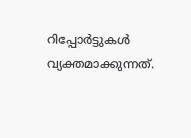റിപ്പോർട്ടുകൾ വ്യക്തമാക്കുന്നത്.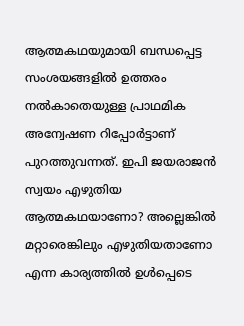ആത്മകഥയുമായി ബന്ധപ്പെട്ട സംശയങ്ങളിൽ ഉത്തരം നൽകാതെയുള്ള പ്രാഥമിക അന്വേഷണ റിപ്പോർട്ടാണ് പുറത്തുവന്നത്. ഇപി ജയരാജൻ സ്വയം എഴുതിയ ആത്മകഥയാണോ? അല്ലെങ്കിൽ മറ്റാരെങ്കിലും എഴുതിയതാണോ എന്ന കാര്യത്തിൽ ഉൾപ്പെടെ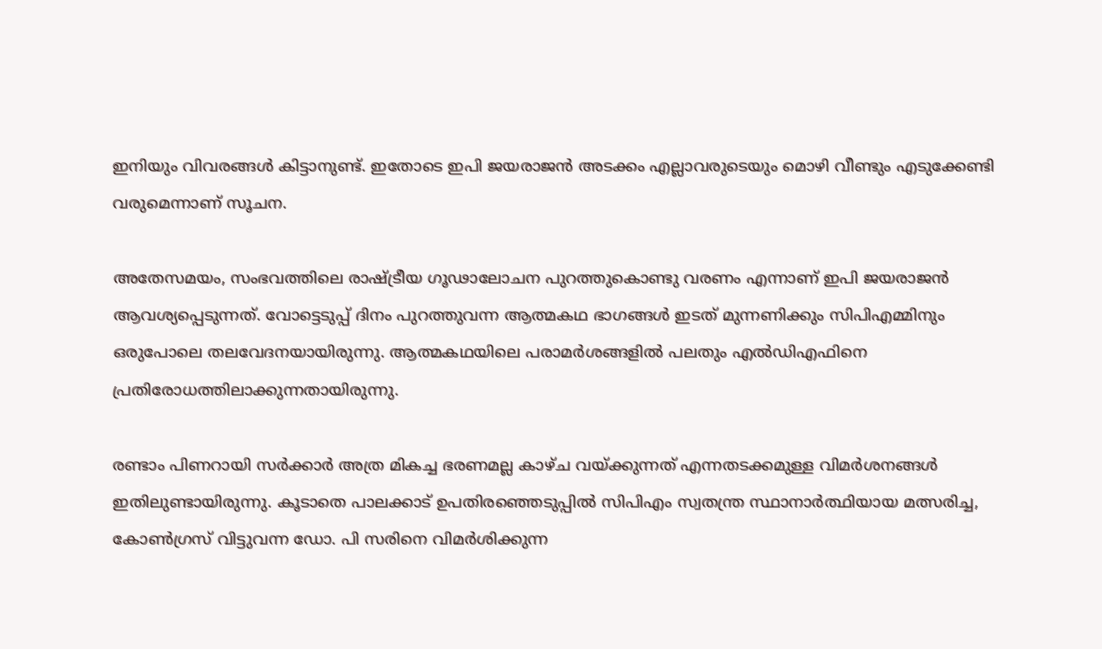ഇനിയും വിവരങ്ങൾ കിട്ടാനുണ്ട്. ഇതോടെ ഇപി ജയരാജൻ അടക്കം എല്ലാവരുടെയും മൊഴി വീണ്ടും എടുക്കേണ്ടി വരുമെന്നാണ് സൂചന.

അതേസമയം, സംഭവത്തിലെ രാഷ്ട്രീയ ഗൂഢാലോചന പുറത്തുകൊണ്ടു വരണം എന്നാണ് ഇപി ജയരാജൻ ആവശ്യപ്പെടുന്നത്. വോട്ടെടുപ്പ് ദിനം പുറത്തുവന്ന ആത്മകഥ ഭാഗങ്ങൾ ഇടത് മുന്നണിക്കും സിപിഎമ്മിനും ഒരുപോലെ തലവേദനയായിരുന്നു. ആത്മകഥയിലെ പരാമർശങ്ങളിൽ പലതും എൽഡിഎഫിനെ പ്രതിരോധത്തിലാക്കുന്നതായിരുന്നു.

രണ്ടാം പിണറായി സർക്കാർ അത്ര മികച്ച ഭരണമല്ല കാഴ്‌ച വയ്ക്കുന്നത് എന്നതടക്കമുള്ള വിമർശനങ്ങൾ ഇതിലുണ്ടായിരുന്നു. കൂടാതെ പാലക്കാട് ഉപതിരഞ്ഞെടുപ്പിൽ സിപിഎം സ്വതന്ത്ര സ്ഥാനാർത്ഥിയായ മത്സരിച്ച, കോൺഗ്രസ് വിട്ടുവന്ന ഡോ. പി സരിനെ വിമർശിക്കുന്ന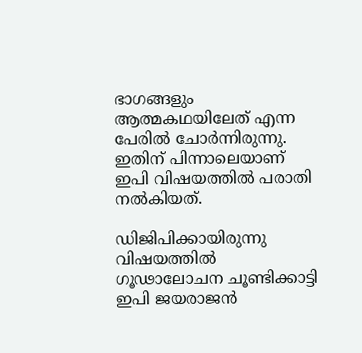ഭാഗങ്ങളും ആത്മകഥയിലേത് എന്ന പേരിൽ ചോർന്നിരുന്നു. ഇതിന് പിന്നാലെയാണ് ഇപി വിഷയത്തിൽ പരാതി നൽകിയത്.

ഡിജിപിക്കായിരുന്നു വിഷയത്തിൽ ഗൂഢാലോചന ചൂണ്ടിക്കാട്ടി ഇപി ജയരാജൻ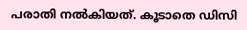പരാതി നൽകിയത്. കൂടാതെ ഡിസി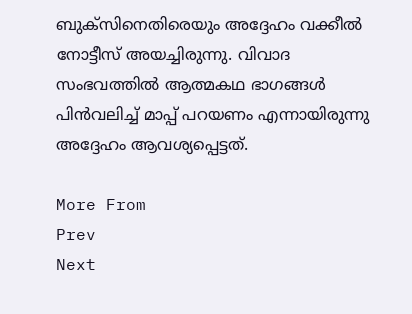ബുക്‌സിനെതിരെയും അദ്ദേഹം വക്കീൽ നോട്ടീസ് അയച്ചിരുന്നു. വിവാദ സംഭവത്തിൽ ആത്മകഥ ഭാഗങ്ങൾ പിൻവലിച്ച് മാപ്പ് പറയണം എന്നായിരുന്നു അദ്ദേഹം ആവശ്യപ്പെട്ടത്.

More From
Prev
Next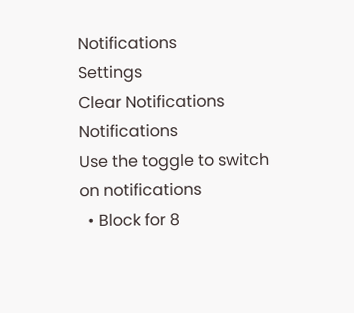Notifications
Settings
Clear Notifications
Notifications
Use the toggle to switch on notifications
  • Block for 8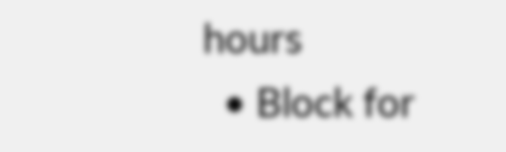hours
  • Block for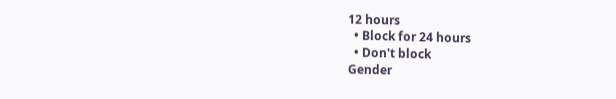12 hours
  • Block for 24 hours
  • Don't block
Gender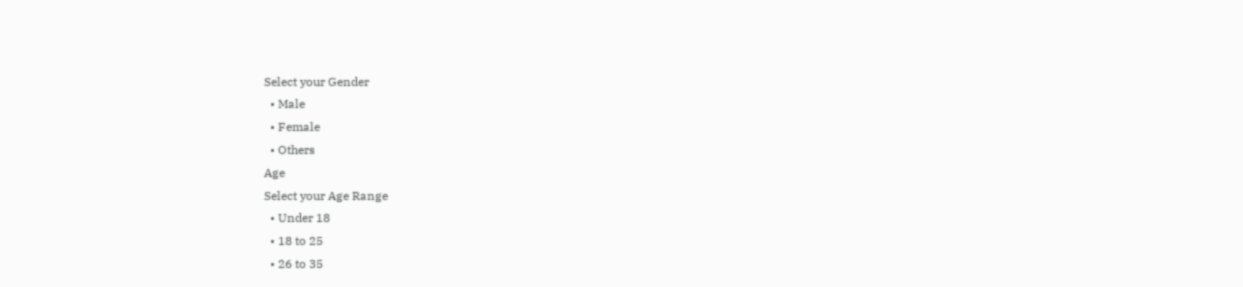Select your Gender
  • Male
  • Female
  • Others
Age
Select your Age Range
  • Under 18
  • 18 to 25
  • 26 to 35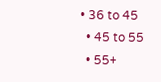• 36 to 45
  • 45 to 55
  • 55+